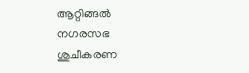ആറ്റിങ്ങൽ നഗരസഭ ശുചീകരണ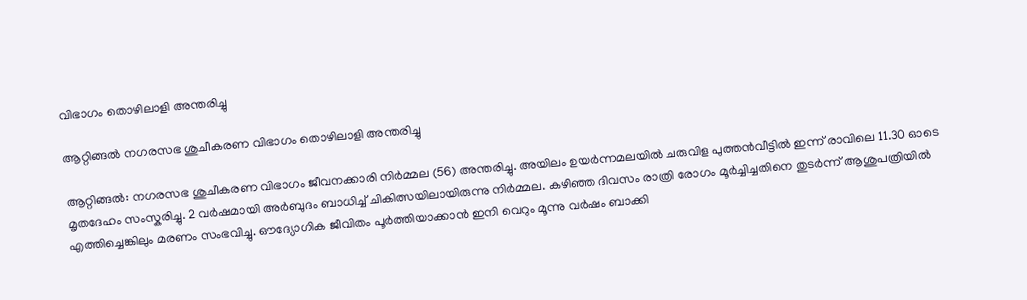വിഭാഗം തൊഴിലാളി അന്തരിച്ചു

ആറ്റിങ്ങൽ നഗരസഭ ശുചീകരണ വിഭാഗം തൊഴിലാളി അന്തരിച്ചു

ആറ്റിങ്ങൽ: നഗരസഭ ശുചീകരണ വിഭാഗം ജീവനക്കാരി നിർമ്മല (56) അന്തരിച്ചു. അയിലം ഉയർന്നമലയിൽ ചരുവിള പുത്തൻവീട്ടിൽ ഇന്ന് രാവിലെ 11.30 ഓടെ മൃതദേഹം സംസ്കരിച്ചു. 2 വർഷമായി അർബുദം ബാധിച്ച് ചികിത്സയിലായിരുന്നു നിർമ്മല. കഴിഞ്ഞ ദിവസം രാത്രി രോഗം മൂർച്ചിച്ചതിനെ തുടർന്ന് ആശുപത്രിയിൽ എത്തിച്ചെങ്കിലും മരണം സംഭവിച്ചു. ഔദ്യോഗിക ജീവിതം പൂർത്തിയാക്കാൻ ഇനി വെറും മൂന്നു വർഷം ബാക്കി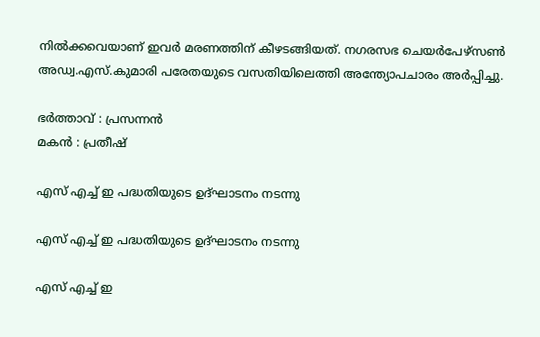നിൽക്കവെയാണ് ഇവർ മരണത്തിന് കീഴടങ്ങിയത്. നഗരസഭ ചെയർപേഴ്സൺ അഡ്വ.എസ്.കുമാരി പരേതയുടെ വസതിയിലെത്തി അന്ത്യോപചാരം അർപ്പിച്ചു.

ഭർത്താവ് : പ്രസന്നൻ
മകൻ : പ്രതീഷ്

എസ് എച്ച് ഇ പദ്ധതിയുടെ ഉദ്ഘാടനം നടന്നു

എസ് എച്ച് ഇ പദ്ധതിയുടെ ഉദ്ഘാടനം നടന്നു

എസ് എച്ച് ഇ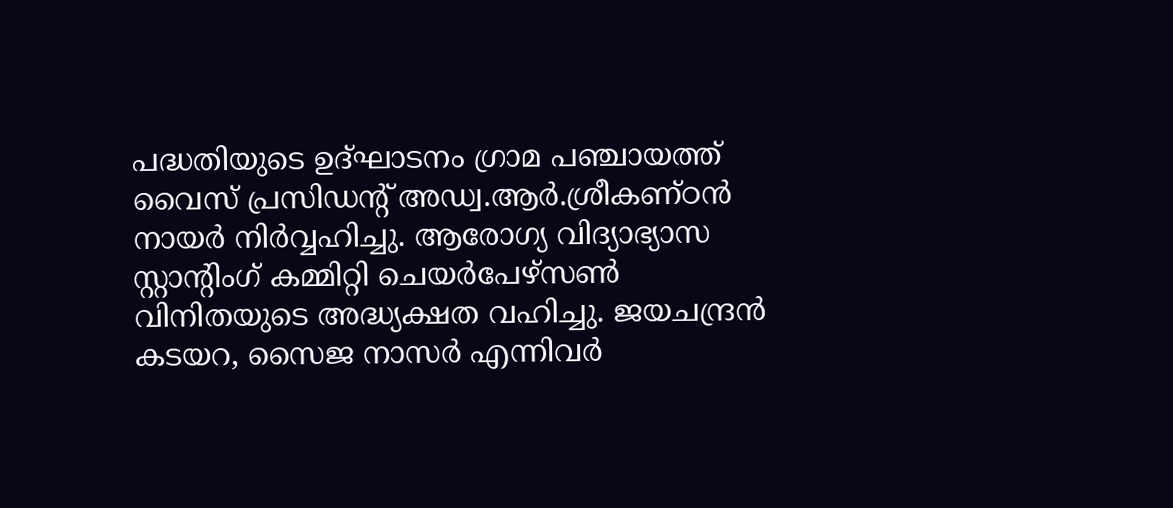പദ്ധതിയുടെ ഉദ്ഘാടനം ഗ്രാമ പഞ്ചായത്ത് വൈസ് പ്രസിഡന്റ് അഡ്വ.ആർ.ശ്രീകണ്ഠൻ നായർ നിർവ്വഹിച്ചു. ആരോഗ്യ വിദ്യാഭ്യാസ സ്റ്റാന്റിംഗ് കമ്മിറ്റി ചെയർപേഴ്സൺ വിനിതയുടെ അദ്ധ്യക്ഷത വഹിച്ചു. ജയചന്ദ്രൻ കടയറ, സൈജ നാസർ എന്നിവർ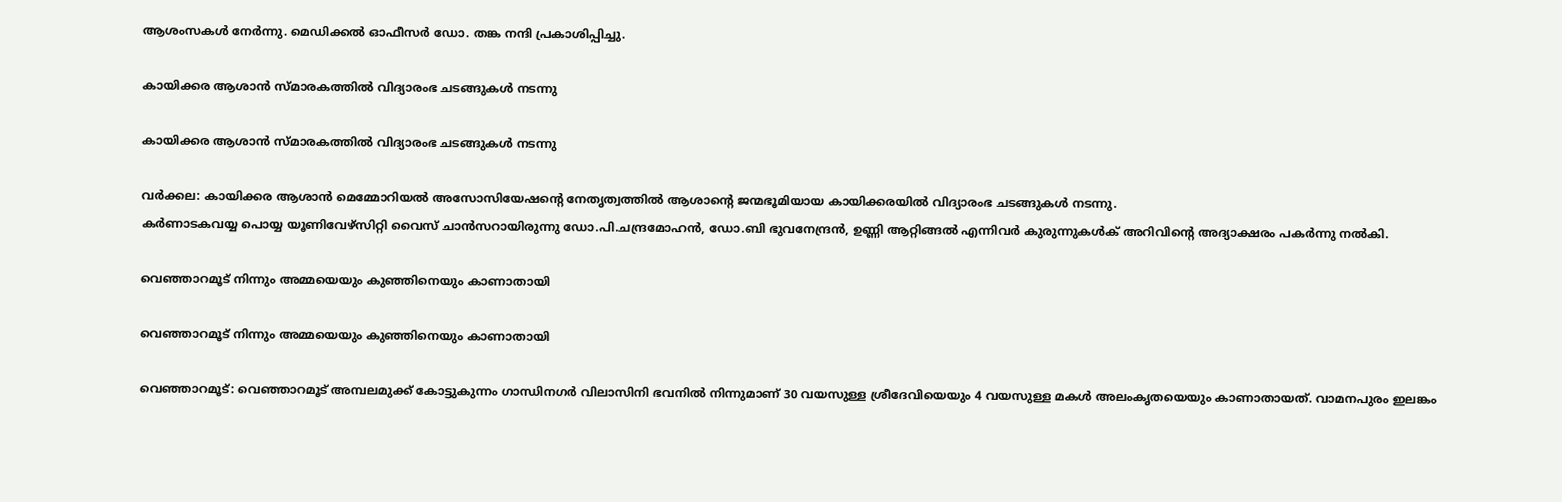ആശംസകൾ നേർന്നു. മെഡിക്കൽ ഓഫീസർ ഡോ. തങ്ക നന്ദി പ്രകാശിപ്പിച്ചു.

കായിക്കര ആശാൻ സ്മാരകത്തിൽ വിദ്യാരംഭ ചടങ്ങുകൾ നടന്നു

കായിക്കര ആശാൻ സ്മാരകത്തിൽ വിദ്യാരംഭ ചടങ്ങുകൾ നടന്നു

വർക്കല: കായിക്കര ആശാൻ മെമ്മോറിയൽ അസോസിയേഷന്റെ നേതൃത്വത്തിൽ ആശാന്റെ ജന്മഭൂമിയായ കായിക്കരയിൽ വിദ്യാരംഭ ചടങ്ങുകൾ നടന്നു.
കർണാടകവയ്യ പൊയ്യ യൂണിവേഴ്സിറ്റി വൈസ് ചാൻസറായിരുന്നു ഡോ.പി.ചന്ദ്രമോഹൻ, ഡോ.ബി ഭുവനേന്ദ്രൻ, ഉണ്ണി ആറ്റിങ്ങൽ എന്നിവർ കുരുന്നുകൾക് അറിവിന്റെ അദ്യാക്ഷരം പകർന്നു നൽകി.

വെഞ്ഞാറമൂട് നിന്നും അമ്മയെയും കുഞ്ഞിനെയും കാണാതായി

വെഞ്ഞാറമൂട് നിന്നും അമ്മയെയും കുഞ്ഞിനെയും കാണാതായി

വെഞ്ഞാറമൂട്: വെഞ്ഞാറമൂട് അമ്പലമുക്ക് കോട്ടുകുന്നം ഗാന്ധിനഗർ വിലാസിനി ഭവനിൽ നിന്നുമാണ് 30 വയസുള്ള ശ്രീദേവിയെയും 4 വയസുള്ള മകൾ അലംകൃതയെയും കാണാതായത്. വാമനപുരം ഇലങ്കം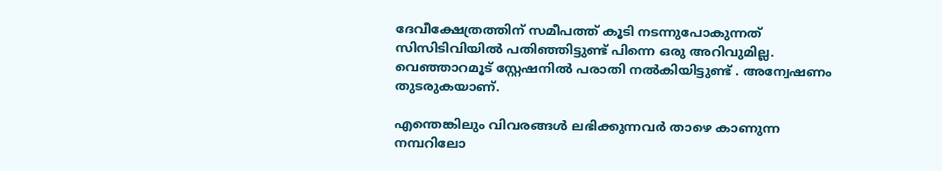ദേവീക്ഷേത്രത്തിന് സമീപത്ത് കൂടി നടന്നുപോകുന്നത് സിസിടിവിയിൽ പതിഞ്ഞിട്ടുണ്ട് പിന്നെ ഒരു അറിവുമില്ല. വെഞ്ഞാറമൂട് സ്റ്റേഷനിൽ പരാതി നൽകിയിട്ടുണ്ട് . അന്വേഷണം തുടരുകയാണ്.

എന്തെങ്കിലും വിവരങ്ങൾ ലഭിക്കുന്നവർ താഴെ കാണുന്ന നമ്പറിലോ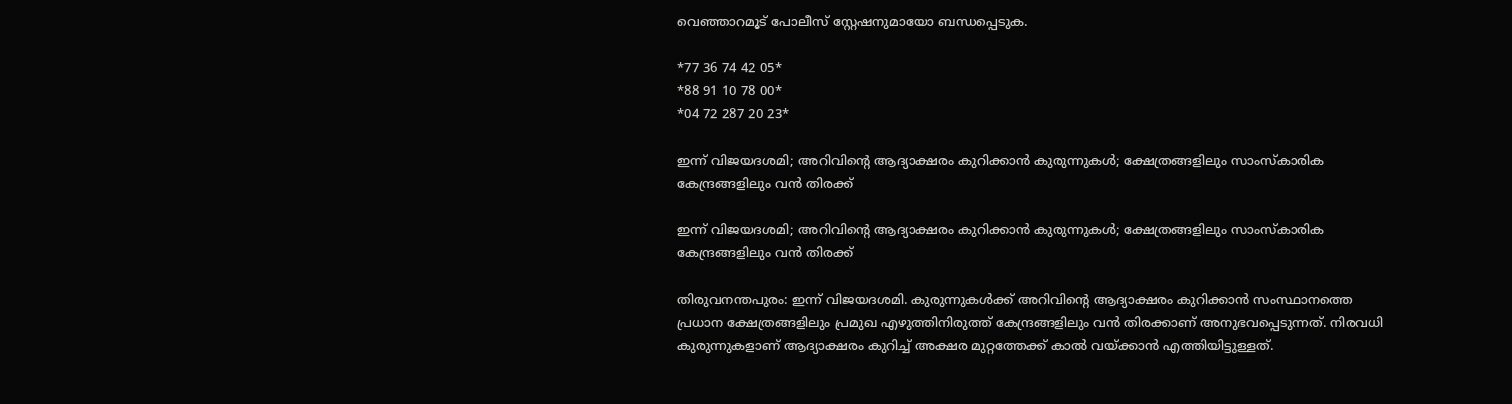വെഞ്ഞാറമൂട് പോലീസ് സ്റ്റേഷനുമായോ ബന്ധപ്പെടുക.

*77 36 74 42 05*
*88 91 10 78 00*
*04 72 287 20 23*

ഇന്ന് വിജയദശമി; അറിവിന്റെ ആദ്യാക്ഷരം കുറിക്കാൻ കുരുന്നുകൾ‌; ക്ഷേത്രങ്ങളിലും സാംസ്കാരിക കേന്ദ്രങ്ങളിലും വൻ തിരക്ക്

ഇന്ന് വിജയദശമി; അറിവിന്റെ ആദ്യാക്ഷരം കുറിക്കാൻ കുരുന്നുകൾ‌; ക്ഷേത്രങ്ങളിലും സാംസ്കാരിക കേന്ദ്രങ്ങളിലും വൻ തിരക്ക്

തിരുവനന്തപുരം: ഇന്ന് വിജയദശമി. കുരുന്നുകൾക്ക് അറിവിന്റെ ആദ്യാക്ഷരം കുറിക്കാൻ സംസ്ഥാനത്തെ പ്രധാന ക്ഷേത്രങ്ങളിലും പ്രമുഖ എഴുത്തിനിരുത്ത് കേന്ദ്രങ്ങളിലും വൻ തിരക്കാണ് അനുഭവപ്പെടുന്നത്. നിരവധി കുരുന്നുകളാണ് ആദ്യാക്ഷരം കുറിച്ച് അക്ഷര മുറ്റത്തേക്ക് കാൽ വയ്ക്കാൻ എത്തിയിട്ടുള്ളത്.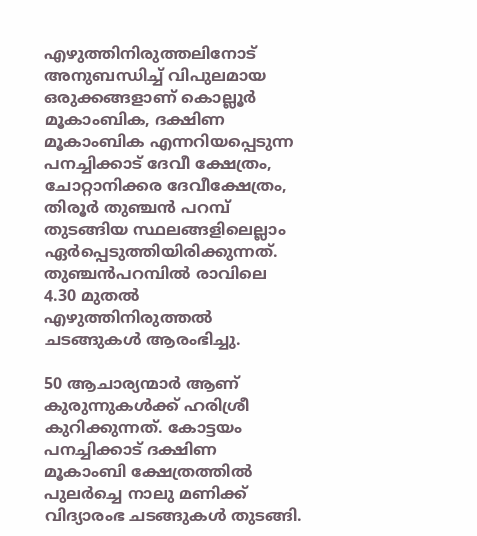എഴുത്തിനിരുത്തലിനോട് അനുബന്ധിച്ച് വിപുലമായ ഒരുക്കങ്ങളാണ് കൊല്ലൂർ മൂകാംബിക, ദക്ഷിണ മൂകാംബിക എന്നറിയപ്പെടുന്ന പനച്ചിക്കാട് ദേവീ ക്ഷേത്രം, ചോറ്റാനിക്കര ദേവീക്ഷേത്രം, തിരൂർ തുഞ്ചൻ പറമ്പ് തുടങ്ങിയ സ്ഥലങ്ങളിലെല്ലാം ഏർപ്പെടുത്തിയിരിക്കുന്നത്. തുഞ്ചൻപറമ്പിൽ രാവിലെ 4.30 മുതൽ എഴുത്തിനിരുത്തൽ ചടങ്ങുകൾ ആരംഭിച്ചു.

50 ആചാര്യന്മാർ ആണ് കുരുന്നുകൾക്ക് ഹരിശ്രീ കുറിക്കുന്നത്. കോട്ടയം പനച്ചിക്കാട് ദക്ഷിണ മൂകാംബി ക്ഷേത്രത്തിൽ പുലർച്ചെ നാലു മണിക്ക് വിദ്യാരംഭ ചടങ്ങുകൾ തുടങ്ങി.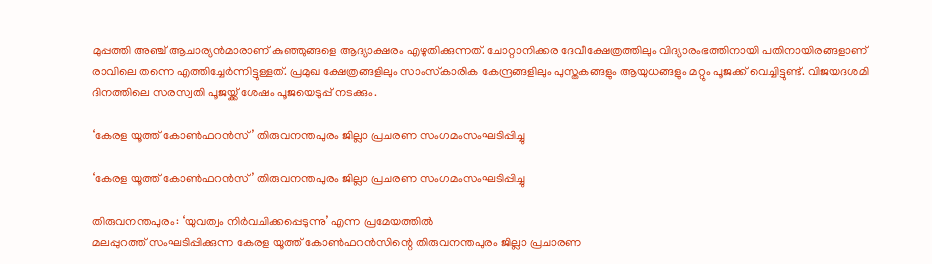മുപ്പത്തി അഞ്ച് ആചാര്യൻമാരാണ് കുഞ്ഞുങ്ങളെ ആദ്യാക്ഷരം എഴുതിക്കുന്നത്. ചോറ്റാനിക്കര ദേവീക്ഷേത്രത്തിലും വിദ്യാരംഭത്തിനായി പതിനായിരങ്ങളാണ് രാവിലെ തന്നെ എത്തിച്ചേർന്നിട്ടുള്ളത്. പ്രമുഖ ക്ഷേത്രങ്ങളിലും സാംസ്‌കാരിക കേന്ദ്രങ്ങളിലും പുസ്തകങ്ങളും ആയുധങ്ങളും മറ്റും പൂജക്ക് വെച്ചിട്ടുണ്ട്. വിജയദശമി ദിനത്തിലെ സരസ്വതി പൂജയ്ക്ക് ശേഷം പൂജയെടുപ്പ് നടക്കും.

‘കേരള യൂത്ത് കോൺഫറൻസ്’ തിരുവനന്തപുരം ജില്ലാ പ്രചരണ സംഗമംസംഘടിപ്പിച്ചു

‘കേരള യൂത്ത് കോൺഫറൻസ്’ തിരുവനന്തപുരം ജില്ലാ പ്രചരണ സംഗമംസംഘടിപ്പിച്ചു

തിരുവനന്തപുരം: ‘യുവത്വം നിർവചിക്കപ്പെടുന്നു’ എന്ന പ്രമേയത്തിൽ
മലപ്പുറത്ത് സംഘടിപ്പിക്കുന്ന കേരള യൂത്ത് കോൺഫറൻസിന്റെ തിരുവനന്തപുരം ജില്ലാ പ്രചാരണ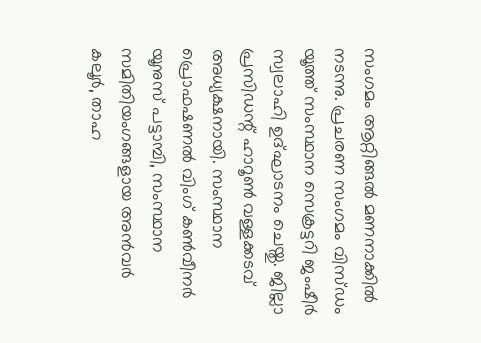സംഗമം ആറ്റിങ്ങൽ മണനാക്കിൽ നടന്നു. പ്രചരണ സംഗമം വിസ്‌ഡം യൂത്ത് സംസ്ഥാന സെക്രട്ടറി ജംഷീർ സ്വലാഹി ഉദ്ഘാടനം ചെയ്തു. ജില്ലാ പ്രസിഡന്റ്‌ ഹാറൂൺ വള്ളക്കടവ് അധ്യക്ഷനായി. സംസ്ഥാന പ്രൊഫഷണൽ വിംഗ് കൺവീനർ യൂനുസ് പട്ടാമ്പി, സംസ്ഥാന സമിതിയംഗങ്ങളായ അൻവർ കലൂർ, താഹ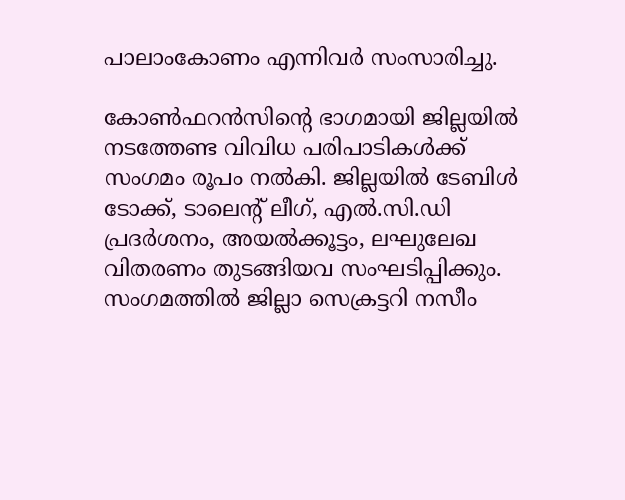പാലാംകോണം എന്നിവർ സംസാരിച്ചു.

കോൺഫറൻസിന്റെ ഭാഗമായി ജില്ലയിൽ നടത്തേണ്ട വിവിധ പരിപാടികൾക്ക് സംഗമം രൂപം നൽകി. ജില്ലയിൽ ടേബിൾ ടോക്ക്, ടാലെന്റ് ലീഗ്, എൽ.സി.ഡി പ്രദർശനം, അയൽക്കൂട്ടം, ലഘുലേഖ വിതരണം തുടങ്ങിയവ സംഘടിപ്പിക്കും. സംഗമത്തിൽ ജില്ലാ സെക്രട്ടറി നസീം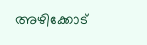അഴിക്കോട്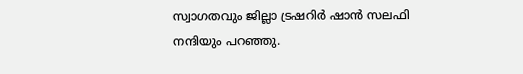സ്വാഗതവും ജില്ലാ ട്രഷറിർ ഷാൻ സലഫി നന്ദിയും പറഞ്ഞു.